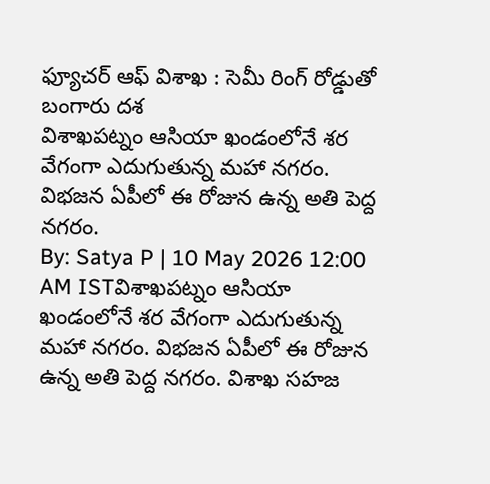ఫ్యూచర్ ఆఫ్ విశాఖ : సెమీ రింగ్ రోడ్డుతో బంగారు దశ
విశాఖపట్నం ఆసియా ఖండంలోనే శర వేగంగా ఎదుగుతున్న మహా నగరం. విభజన ఏపీలో ఈ రోజున ఉన్న అతి పెద్ద నగరం.
By: Satya P | 10 May 2026 12:00 AM ISTవిశాఖపట్నం ఆసియా ఖండంలోనే శర వేగంగా ఎదుగుతున్న మహా నగరం. విభజన ఏపీలో ఈ రోజున ఉన్న అతి పెద్ద నగరం. విశాఖ సహజ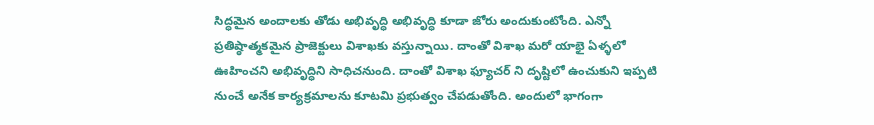సిద్ధమైన అందాలకు తోడు అభివృద్ధి అభివృద్ధి కూడా జోరు అందుకుంటోంది. ఎన్నో ప్రతిష్ఠాత్మకమైన ప్రాజెక్టులు విశాఖకు వస్తున్నాయి. దాంతో విశాఖ మరో యాభై ఏళ్ళలో ఊహించని అభివృద్ధిని సాధిచనుంది. దాంతో విశాఖ ఫ్యూచర్ ని దృష్టిలో ఉంచుకుని ఇప్పటి నుంచే అనేక కార్యక్రమాలను కూటమి ప్రభుత్వం చేపడుతోంది. అందులో భాగంగా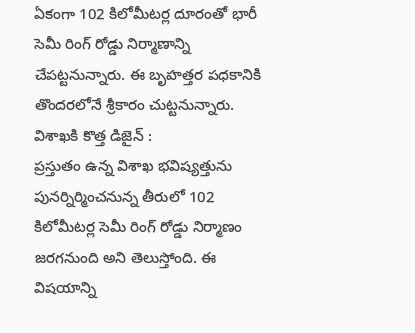ఏకంగా 102 కిలోమీటర్ల దూరంతో భారీ సెమీ రింగ్ రోడ్డు నిర్మాణాన్ని చేపట్టనున్నారు. ఈ బృహత్తర పధకానికి తొందరలోనే శ్రీకారం చుట్టనున్నారు.
విశాఖకి కొత్త డిజైన్ :
ప్రస్తుతం ఉన్న విశాఖ భవిష్యత్తును పునర్నిర్మించనున్న తీరులో 102 కిలోమీటర్ల సెమీ రింగ్ రోడ్డు నిర్మాణం జరగనుంది అని తెలుస్తోంది. ఈ విషయాన్ని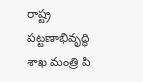రాష్ట్ర పట్టణాభివృద్ధి శాఖ మంత్రి పి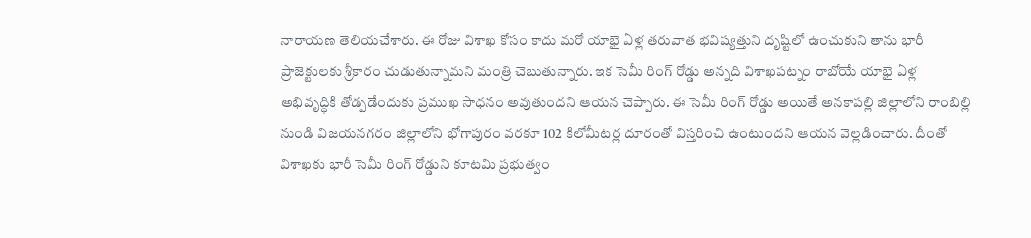నారాయణ తెలియచేశారు. ఈ రోజు విశాఖ కోసం కాదు మరో యాభై ఏళ్ల తరువాత భవిష్యత్తుని దృష్టిలో ఉంచుకుని తాను భారీ ప్రాజెక్టులకు శ్రీకారం చుడుతున్నామని మంత్రి చెబుతున్నారు. ఇక సెమీ రింగ్ రోడ్డు అన్నది విశాఖపట్నం రాబోయే యాభై ఏళ్ల అభివృద్ధికి తోడ్పడేందుకు ప్రముఖ సాధనం అవుతుందని ఆయన చెప్పారు. ఈ సెమీ రింగ్ రోడ్డు అయితే అనకాపల్లి జిల్లాలోని రాంబిల్లి నుండి విజయనగరం జిల్లాలోని భోగాపురం వరకూ 102 కిలోమీటర్ల దూరంతో విస్తరించి ఉంటుందని ఆయన వెల్లడించారు. దీంతో విశాఖకు భారీ సెమీ రింగ్ రోడ్డుని కూటమి ప్రభుత్వం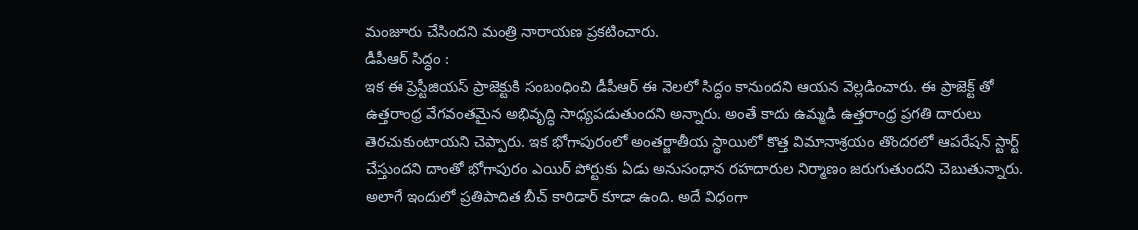మంజూరు చేసిందని మంత్రి నారాయణ ప్రకటించారు.
డీపీఆర్ సిద్ధం :
ఇక ఈ ప్రెస్టీజియస్ ప్రాజెక్టుకి సంబంధించి డీపీఆర్ ఈ నెలలో సిద్ధం కానుందని ఆయన వెల్లడించారు. ఈ ప్రాజెక్ట్ తో ఉత్తరాంధ్ర వేగవంతమైన అభివృద్ధి సాధ్యపడుతుందని అన్నారు. అంతే కాదు ఉమ్మడి ఉత్తరాంధ్ర ప్రగతి దారులు తెరచుకుంటాయని చెప్పారు. ఇక భోగాపురంలో అంతర్జాతీయ స్థాయిలో కొత్త విమానాశ్రయం తొందరలో ఆపరేషన్ స్టార్ట్ చేస్తుందని దాంతో భోగాపురం ఎయిర్ పోర్టుకు ఏడు అనుసంధాన రహదారుల నిర్మాణం జరుగుతుందని చెబుతున్నారు. అలాగే ఇందులో ప్రతిపాదిత బీచ్ కారిడార్ కూడా ఉంది. అదే విధంగా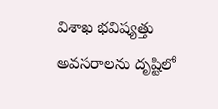విశాఖ భవిష్యత్తు అవసరాలను దృష్టిలో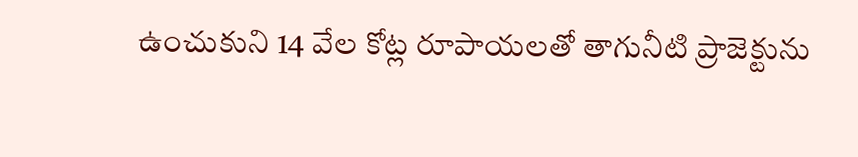ఉంచుకుని 14 వేల కోట్ల రూపాయలతో తాగునీటి ప్రాజెక్టును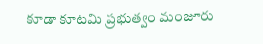కూడా కూటమి ప్రభుత్వం మంజూరు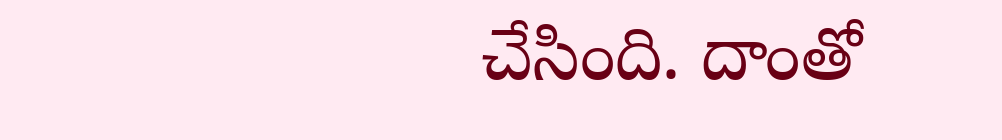చేసింది. దాంతో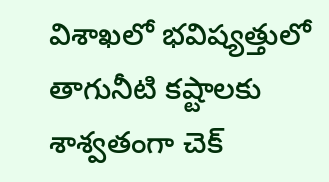విశాఖలో భవిష్యత్తులో తాగునీటి కష్టాలకు శాశ్వతంగా చెక్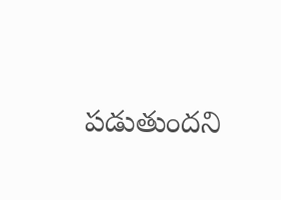పడుతుందని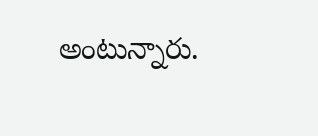అంటున్నారు.